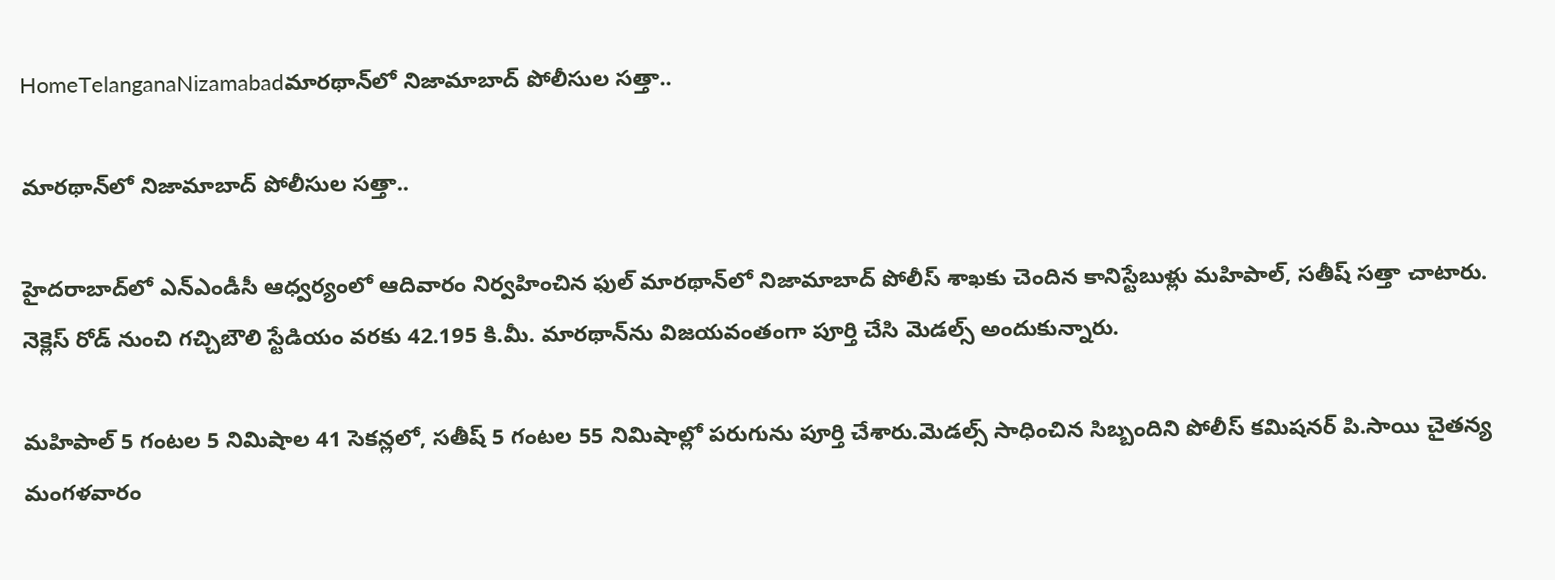HomeTelanganaNizamabadమారథాన్‌లో నిజామాబాద్ పోలీసుల సత్తా..

మారథాన్‌లో నిజామాబాద్ పోలీసుల సత్తా..

హైదరాబాద్‌లో ఎన్‌ఎండీసీ ఆధ్వర్యంలో ఆదివారం నిర్వహించిన ఫుల్‌ మారథాన్‌లో నిజామాబాద్‌ పోలీస్‌ శాఖకు చెందిన కానిస్టేబుళ్లు మహిపాల్‌, సతీష్‌ సత్తా చాటారు. నెక్లెస్‌ రోడ్‌ నుంచి గచ్చిబౌలి స్టేడియం వరకు 42.195 కి.మీ. మారథాన్‌ను విజయవంతంగా పూర్తి చేసి మెడల్స్‌ అందుకున్నారు.

మహిపాల్‌ 5 గంటల 5 నిమిషాల 41 సెకన్లలో, సతీష్‌ 5 గంటల 55 నిమిషాల్లో పరుగును పూర్తి చేశారు.మెడల్స్‌ సాధించిన సిబ్బందిని పోలీస్‌ కమిషనర్‌ పి.సాయి చైతన్య మంగళవారం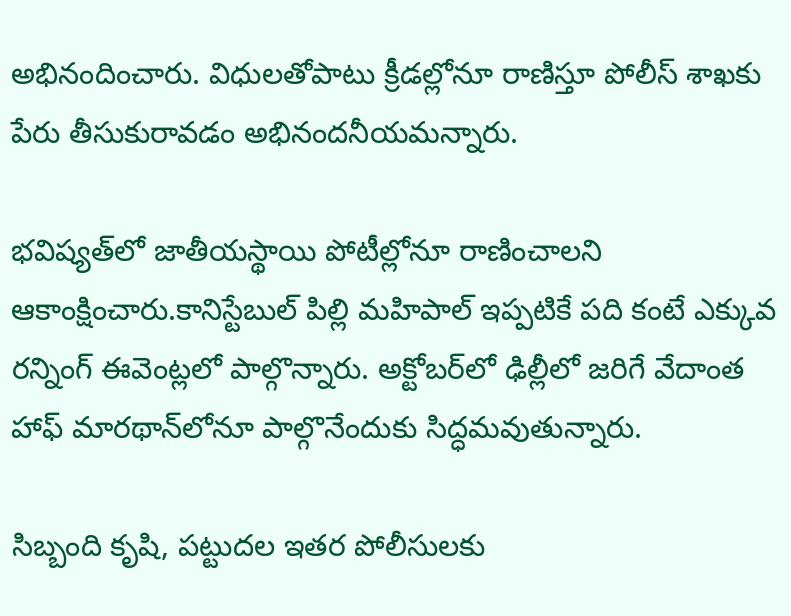అభినందించారు. విధులతోపాటు క్రీడల్లోనూ రాణిస్తూ పోలీస్‌ శాఖకు పేరు తీసుకురావడం అభినందనీయమన్నారు.

భవిష్యత్‌లో జాతీయస్థాయి పోటీల్లోనూ రాణించాలని ఆకాంక్షించారు.కానిస్టేబుల్‌ పిల్లి మహిపాల్‌ ఇప్పటికే పది కంటే ఎక్కువ రన్నింగ్‌ ఈవెంట్లలో పాల్గొన్నారు. అక్టోబర్‌లో ఢిల్లీలో జరిగే వేదాంత హాఫ్‌ మారథాన్‌లోనూ పాల్గొనేందుకు సిద్ధమవుతున్నారు.

సిబ్బంది కృషి, పట్టుదల ఇతర పోలీసులకు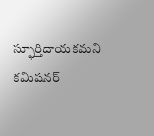స్ఫూర్తిదాయకమని కమిషనర్‌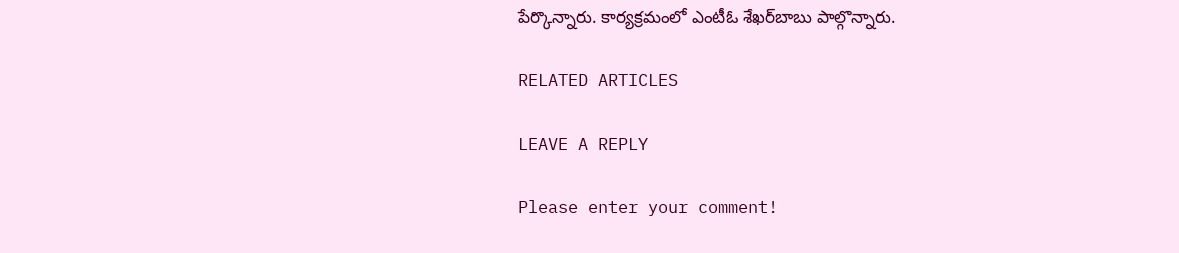పేర్కొన్నారు. కార్యక్రమంలో ఎంటీఓ శేఖర్‌బాబు పాల్గొన్నారు.

RELATED ARTICLES

LEAVE A REPLY

Please enter your comment!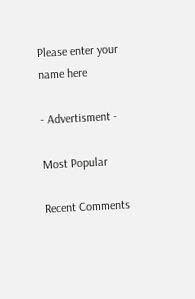Please enter your name here

- Advertisment -

Most Popular

Recent Comments